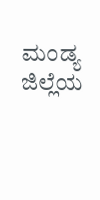ಮಂಡ್ಯ ಜಿಲ್ಲೆಯ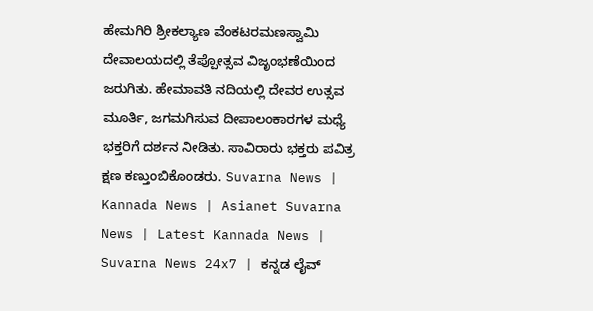ಹೇಮಗಿರಿ ಶ್ರೀಕಲ್ಯಾಣ ವೆಂಕಟರಮಣಸ್ವಾಮಿ ದೇವಾಲಯದಲ್ಲಿ ತೆಪ್ಪೋತ್ಸವ ವಿಜೃಂಭಣೆಯಿಂದ ಜರುಗಿತು. ಹೇಮಾವತಿ ನದಿಯಲ್ಲಿ ದೇವರ ಉತ್ಸವ ಮೂರ್ತಿ, ಜಗಮಗಿಸುವ ದೀಪಾಲಂಕಾರಗಳ ಮಧ್ಯೆ ಭಕ್ತರಿಗೆ ದರ್ಶನ ನೀಡಿತು. ಸಾವಿರಾರು ಭಕ್ತರು ಪವಿತ್ರ ಕ್ಷಣ ಕಣ್ತುಂಬಿಕೊಂಡರು. Suvarna News | Kannada News | Asianet Suvarna News | Latest Kannada News | Suvarna News 24x7 | ಕನ್ನಡ ಲೈವ್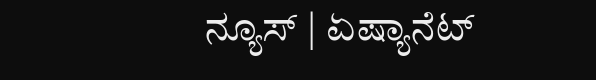ನ್ಯೂಸ್ | ಏಷ್ಯಾನೆಟ್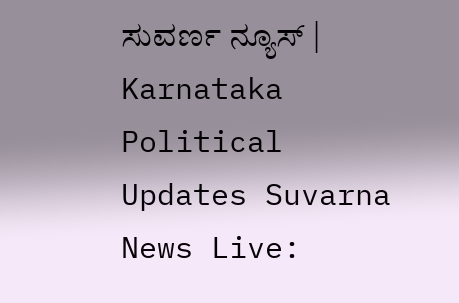ಸುವರ್ಣ ನ್ಯೂಸ್ | Karnataka Political Updates Suvarna News Live: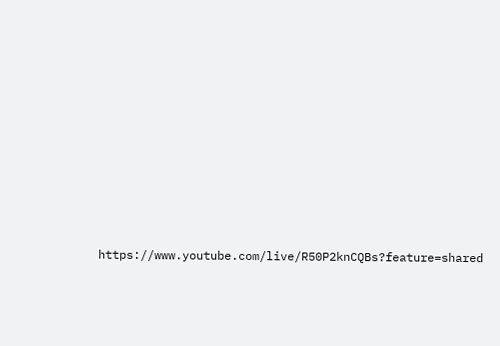https://www.youtube.com/live/R50P2knCQBs?feature=shared